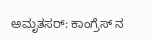ಅಮೃತಸರ್: ಕಾಂಗ್ರೆಸ್ ನ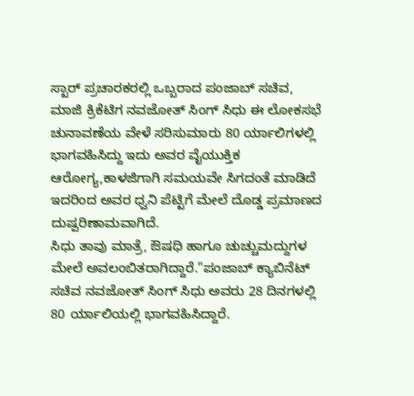ಸ್ಟಾರ್ ಪ್ರಚಾರಕರಲ್ಲಿ ಒಬ್ಬರಾದ ಪಂಜಾಬ್ ಸಚಿವ, ಮಾಜಿ ಕ್ರಿಕೆಟಿಗ ನವಜೋತ್ ಸಿಂಗ್ ಸಿಧು ಈ ಲೋಕಸಭೆ ಚುನಾವಣೆಯ ವೇಳೆ ಸರಿಸುಮಾರು 80 ರ್ಯಾಲಿಗಳಲ್ಲಿ ಭಾಗವಹಿಸಿದ್ದು ಇದು ಅವರ ವೈಯುಕ್ತಿಕ ಆರೋಗ್ಯ,ಕಾಳಜಿಗಾಗಿ ಸಮಯವೇ ಸಿಗದಂತೆ ಮಾಡಿದೆ ಇದರಿಂದ ಅವರ ಧ್ವನಿ ಪೆಟ್ಟಿಗೆ ಮೇಲೆ ದೊಡ್ಡ ಪ್ರಮಾಣದ ದುಷ್ಪರಿಣಾಮವಾಗಿದೆ.
ಸಿಧು ತಾವು ಮಾತ್ರೆ, ಔಷಧಿ ಹಾಗೂ ಚುಚ್ಚುಮದ್ದುಗಳ ಮೇಲೆ ಅವಲಂಬಿತರಾಗಿದ್ದಾರೆ."ಪಂಜಾಬ್ ಕ್ಯಾಬಿನೆಟ್ ಸಚಿವ ನವಜೋತ್ ಸಿಂಗ್ ಸಿಧು ಅವರು 28 ದಿನಗಳಲ್ಲಿ 80 ರ್ಯಾಲಿಯಲ್ಲಿ ಭಾಗವಹಿಸಿದ್ದಾರೆ.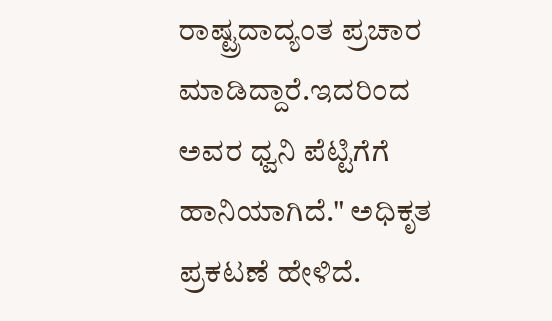ರಾಷ್ಟ್ರದಾದ್ಯಂತ ಪ್ರಚಾರ ಮಾಡಿದ್ದಾರೆ.ಇದರಿಂದ ಅವರ ಧ್ವನಿ ಪೆಟ್ಟಿಗೆಗೆ ಹಾನಿಯಾಗಿದೆ." ಅಧಿಕೃತ ಪ್ರಕಟಣೆ ಹೇಳಿದೆ.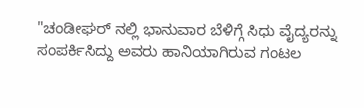"ಚಂಡೀಘರ್ ನಲ್ಲಿ ಭಾನುವಾರ ಬೆಳಿಗ್ಗೆ ಸಿಧು ವೈದ್ಯರನ್ನು ಸಂಪರ್ಕಿಸಿದ್ದು ಅವರು ಹಾನಿಯಾಗಿರುವ ಗಂಟಲ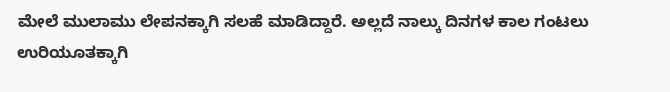ಮೇಲೆ ಮುಲಾಮು ಲೇಪನಕ್ಕಾಗಿ ಸಲಹೆ ಮಾಡಿದ್ದಾರೆ. ಅಲ್ಲದೆ ನಾಲ್ಕು ದಿನಗಳ ಕಾಲ ಗಂಟಲು ಉರಿಯೂತಕ್ಕಾಗಿ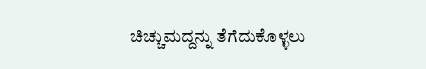ಚಿಚ್ಚುಮದ್ದನ್ನು ತೆಗೆದುಕೊಳ್ಳಲು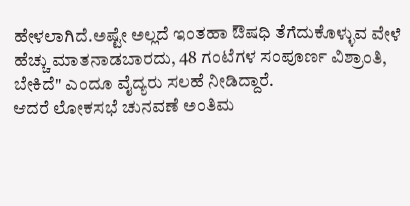ಹೇಳಲಾಗಿದೆ.ಅಷ್ಟೇ ಅಲ್ಲದೆ ಇಂತಹಾ ಔಷಧಿ ತೆಗೆದುಕೊಳ್ಳುವ ವೇಳೆ ಹೆಚ್ಚು ಮಾತನಾಡಬಾರದು, 48 ಗಂಟೆಗಳ ಸಂಪೂರ್ಣ ವಿಶ್ರಾಂತಿ, ಬೇಕಿದೆ" ಎಂದೂ ವೈದ್ಯರು ಸಲಹೆ ನೀಡಿದ್ದಾರೆ.
ಆದರೆ ಲೋಕಸಭೆ ಚುನವಣೆ ಅಂತಿಮ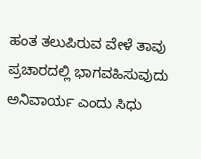ಹಂತ ತಲುಪಿರುವ ವೇಳೆ ತಾವು ಪ್ರಚಾರದಲ್ಲಿ ಭಾಗವಹಿಸುವುದು ಅನಿವಾರ್ಯ ಎಂದು ಸಿಧು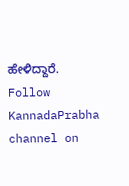ಹೇಳಿದ್ದಾರೆ.
Follow KannadaPrabha channel on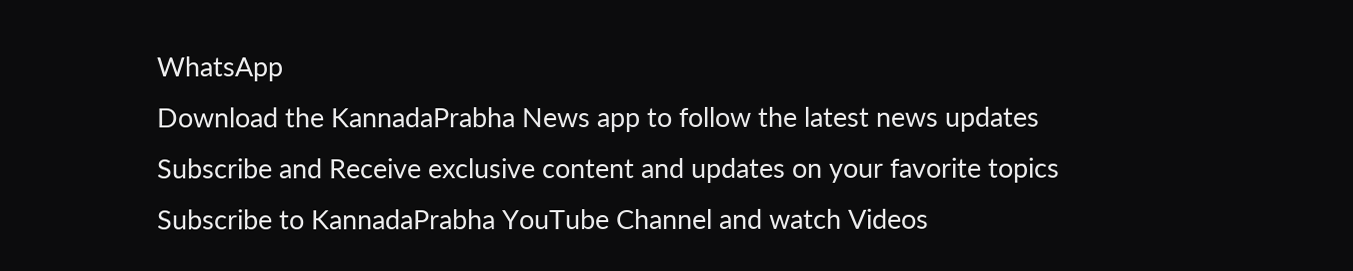WhatsApp
Download the KannadaPrabha News app to follow the latest news updates
Subscribe and Receive exclusive content and updates on your favorite topics
Subscribe to KannadaPrabha YouTube Channel and watch Videos